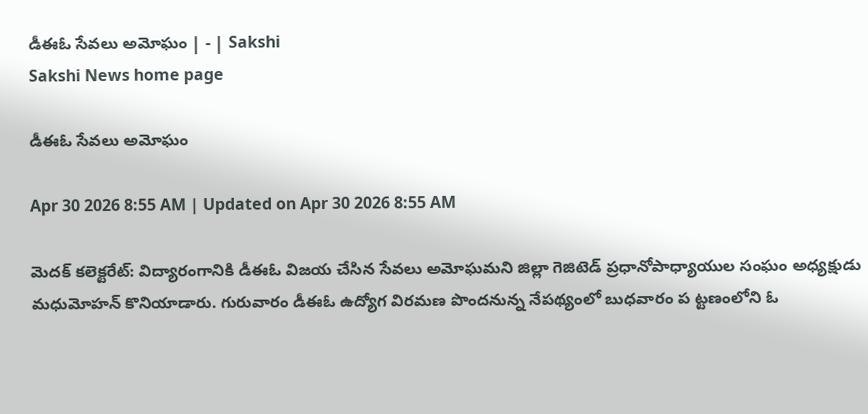డీఈఓ సేవలు అమోఘం | - | Sakshi
Sakshi News home page

డీఈఓ సేవలు అమోఘం

Apr 30 2026 8:55 AM | Updated on Apr 30 2026 8:55 AM

మెదక్‌ కలెక్టరేట్‌: విద్యారంగానికి డీఈఓ విజయ చేసిన సేవలు అమోఘమని జిల్లా గెజిటెడ్‌ ప్రధానోపాధ్యాయుల సంఘం అధ్యక్షుడు మధుమోహన్‌ కొనియాడారు. గురువారం డీఈఓ ఉద్యోగ విరమణ పొందనున్న నేపథ్యంలో బుధవారం ప ట్టణంలోని ఓ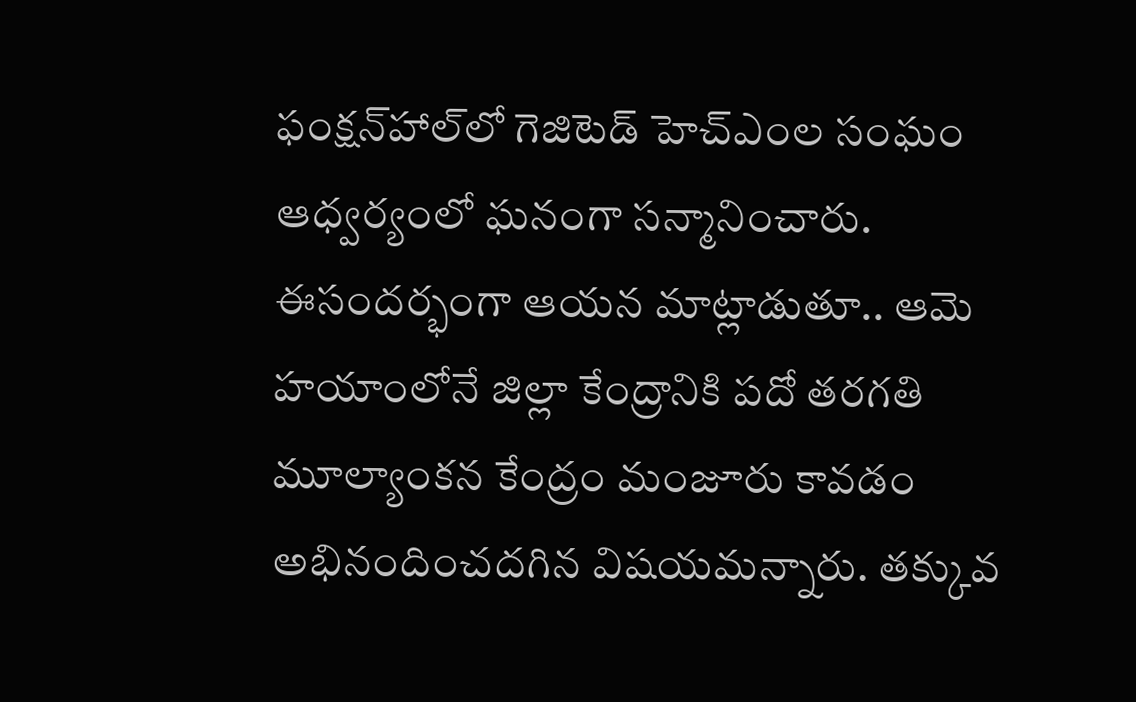ఫంక్షన్‌హాల్‌లో గెజిటెడ్‌ హెచ్‌ఎంల సంఘం ఆధ్వర్యంలో ఘనంగా సన్మానించారు. ఈసందర్భంగా ఆయన మాట్లాడుతూ.. ఆమె హయాంలోనే జిల్లా కేంద్రానికి పదో తరగతి మూల్యాంకన కేంద్రం మంజూరు కావడం అభినందించదగిన విషయమన్నారు. తక్కువ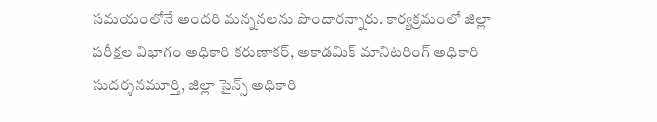సమయంలోనే అందరి మన్ననలను పొందారన్నారు. కార్యక్రమంలో జిల్లా పరీక్షల విభాగం అధికారి కరుణాకర్‌, అకాడమిక్‌ మానిటరింగ్‌ అధికారి సుదర్శనమూర్తి, జిల్లా సైన్స్‌ అధికారి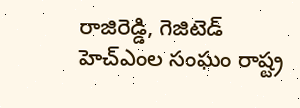రాజిరెడ్డి, గెజిటెడ్‌ హెచ్‌ఎంల సంఘం రాష్ట్ర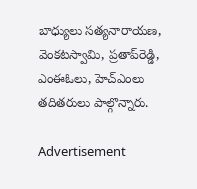బాధ్యులు సత్యనారాయణ, వెంకటస్వామి, ప్రతాప్‌రెడ్డి, ఎంఈఓలు, హెచ్‌ఎంలు తదితరులు పాల్గొన్నారు.

Advertisement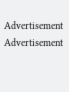Advertisement
Advertisement